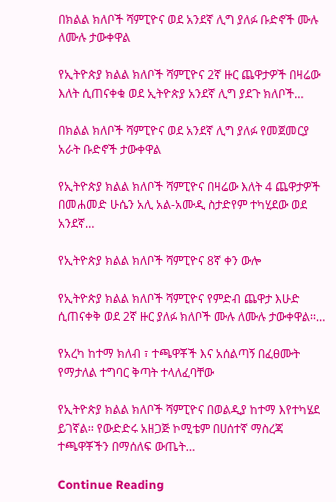በክልል ክለቦች ሻምፒዮና ወደ አንደኛ ሊግ ያለፉ ቡድኖች ሙሉ ለሙሉ ታውቀዋል

የኢትዮጵያ ክልል ክለቦች ሻምፒዮና 2ኛ ዙር ጨዋታዎች በዛሬው እለት ሲጠናቀቁ ወደ ኢትዮጵያ አንደኛ ሊግ ያደጉ ክለቦች…

በክልል ክለቦች ሻምፒዮና ወደ አንደኛ ሊግ ያለፉ የመጀመርያ አራት ቡድኖች ታውቀዋል

የኢትዮጵያ ክልል ክለቦች ሻምፒዮና በዛሬው እለት 4 ጨዋታዎች በመሐመድ ሁሴን አሊ አል-አሙዲ ስታድየም ተካሂደው ወደ አንደኛ…

የኢትዮጵያ ክልል ክለቦች ሻምፒዮና 8ኛ ቀን ውሎ

የኢትዮጵያ ክልል ክለቦች ሻምፒዮና የምድብ ጨዋታ እሁድ ሲጠናቀቅ ወደ 2ኛ ዙር ያለፉ ክለቦች ሙሉ ለሙሉ ታውቀዋል፡፡…

የአረካ ከተማ ክለብ ፣ ተጫዋቾች እና አሰልጣኝ በፈፀሙት የማታለል ተግባር ቅጣት ተላለፈባቸው

የኢትዮጵያ ክልል ክለቦች ሻምፒዮና በወልዲያ ከተማ እየተካሄደ ይገኛል፡፡ የውድድሩ አዘጋጅ ኮሚቴም በሀሰተኛ ማስረጃ ተጫዋቾችን በማሰለፍ ውጤት…

Continue Reading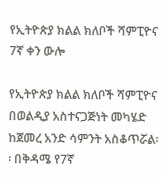የኢትዮጵያ ክልል ክለቦች ሻምፒዮና 7ኛ ቀን ውሎ

የኢትዮጵያ ክልል ክለቦች ሻምፒዮና በወልዲያ አስተናጋጅነት መካሄድ ከጀመረ አንድ ሳምንት አስቆጥሯል፡፡ በቅዳሜ የ7ኛ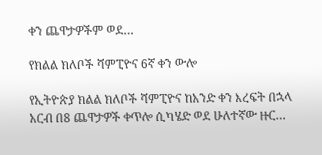ቀን ጨዋታዎችም ወደ…

የክልል ክለቦች ሻምፒዮና 6ኛ ቀን ውሎ

የኢትዮጵያ ክልል ክለቦች ሻምፒዮና ከአንድ ቀን እረፍት በኋላ አርብ በ8 ጨዋታዎች ቀጥሎ ሲካሄድ ወደ ሁለተኛው ዙር…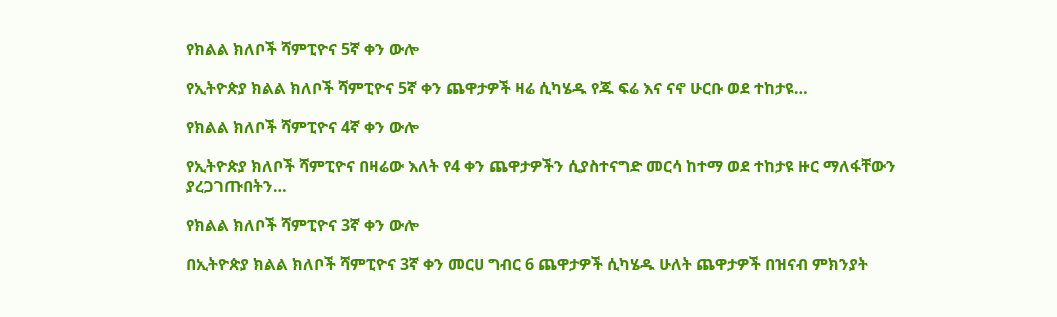የክልል ክለቦች ሻምፒዮና 5ኛ ቀን ውሎ

የኢትዮጵያ ክልል ክለቦች ሻምፒዮና 5ኛ ቀን ጨዋታዎች ዛሬ ሲካሄዱ የጁ ፍሬ እና ናኖ ሁርቡ ወደ ተከታዩ…

የክልል ክለቦች ሻምፒዮና 4ኛ ቀን ውሎ

የኢትዮጵያ ክለቦች ሻምፒዮና በዛሬው እለት የ4 ቀን ጨዋታዎችን ሲያስተናግድ መርሳ ከተማ ወደ ተከታዩ ዙር ማለፋቸውን ያረጋገጡበትን…

የክልል ክለቦች ሻምፒዮና 3ኛ ቀን ውሎ

በኢትዮጵያ ክልል ክለቦች ሻምፒዮና 3ኛ ቀን መርሀ ግብር 6 ጨዋታዎች ሲካሄዱ ሁለት ጨዋታዎች በዝናብ ምክንያት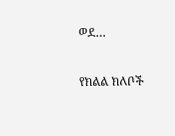ወደ…

የክልል ክለቦች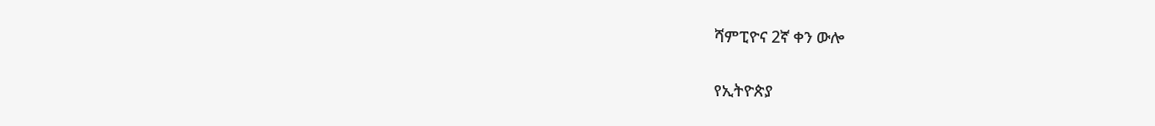ሻምፒዮና 2ኛ ቀን ውሎ

የኢትዮጵያ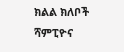ክልል ክለቦች ሻምፒዮና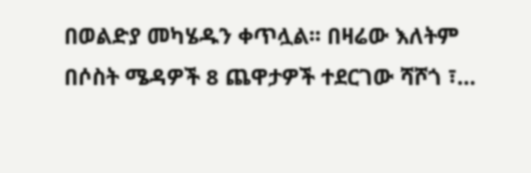በወልድያ መካሄዱን ቀጥሏል፡፡ በዛሬው እለትም በሶስት ሜዳዎች 8 ጨዋታዎች ተደርገው ሻሾጎ ፣…